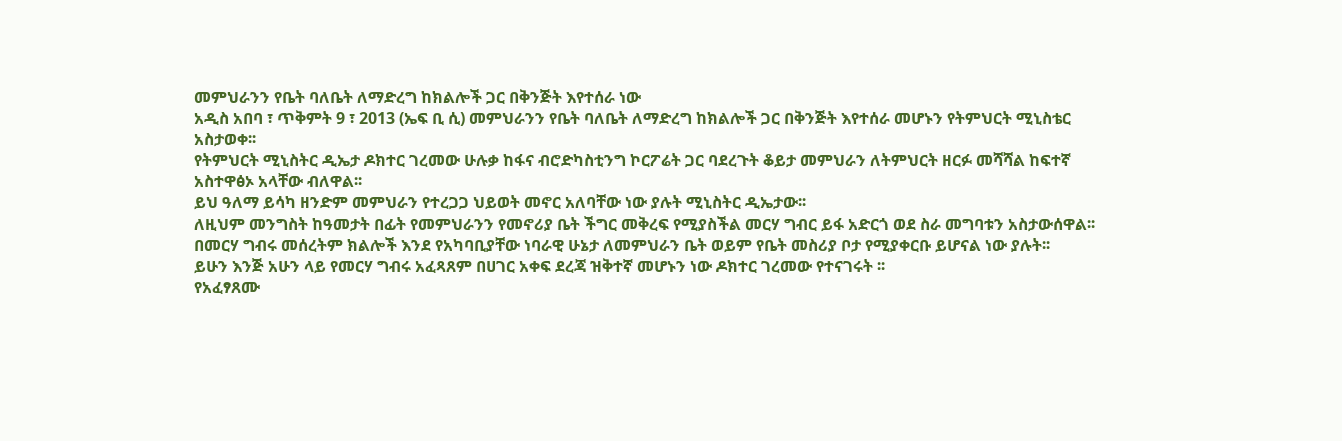መምህራንን የቤት ባለቤት ለማድረግ ከክልሎች ጋር በቅንጅት እየተሰራ ነው
አዲስ አበባ ፣ ጥቅምት 9 ፣ 2013 (ኤፍ ቢ ሲ) መምህራንን የቤት ባለቤት ለማድረግ ከክልሎች ጋር በቅንጅት እየተሰራ መሆኑን የትምህርት ሚኒስቴር አስታወቀ፡፡
የትምህርት ሚኒስትር ዲኤታ ዶክተር ገረመው ሁሉቃ ከፋና ብሮድካስቲንግ ኮርፖሬት ጋር ባደረጉት ቆይታ መምህራን ለትምህርት ዘርፉ መሻሻል ከፍተኛ አስተዋፅኦ አላቸው ብለዋል፡፡
ይህ ዓለማ ይሳካ ዘንድም መምህራን የተረጋጋ ህይወት መኖር አለባቸው ነው ያሉት ሚኒስትር ዲኤታው፡፡
ለዚህም መንግስት ከዓመታት በፊት የመምህራንን የመኖሪያ ቤት ችግር መቅረፍ የሚያስችል መርሃ ግብር ይፋ አድርጎ ወደ ስራ መግባቱን አስታውሰዋል፡፡
በመርሃ ግብሩ መሰረትም ክልሎች እንደ የአካባቢያቸው ነባራዊ ሁኔታ ለመምህራን ቤት ወይም የቤት መስሪያ ቦታ የሚያቀርቡ ይሆናል ነው ያሉት፡፡
ይሁን እንጅ አሁን ላይ የመርሃ ግብሩ አፈጻጸም በሀገር አቀፍ ደረጃ ዝቅተኛ መሆኑን ነው ዶክተር ገረመው የተናገሩት ፡፡
የአፈፃጸሙ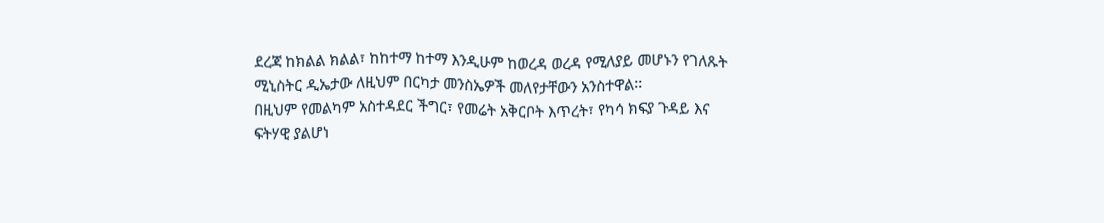ደረጃ ከክልል ክልል፣ ከከተማ ከተማ እንዲሁም ከወረዳ ወረዳ የሚለያይ መሆኑን የገለጹት ሚኒስትር ዲኤታው ለዚህም በርካታ መንስኤዎች መለየታቸውን አንስተዋል፡፡
በዚህም የመልካም አስተዳደር ችግር፣ የመሬት አቅርቦት እጥረት፣ የካሳ ክፍያ ጉዳይ እና ፍትሃዊ ያልሆነ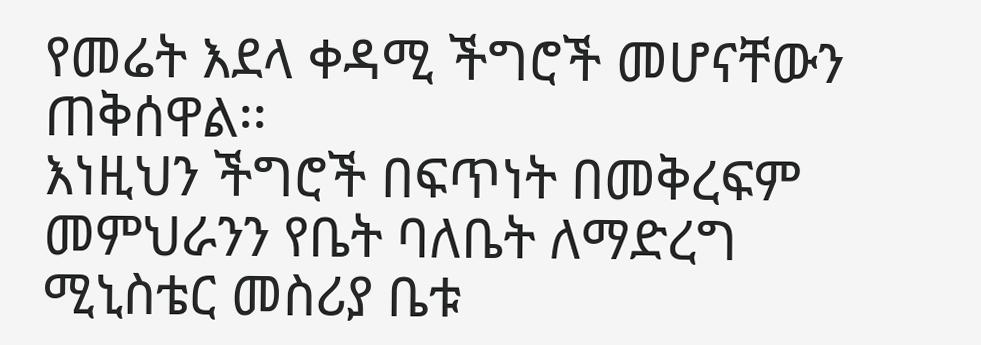የመሬት እደላ ቀዳሚ ችግሮች መሆናቸውን ጠቅሰዋል፡፡
እነዚህን ችግሮች በፍጥነት በመቅረፍም መምህራንን የቤት ባለቤት ለማድረግ ሚኒስቴር መስሪያ ቤቱ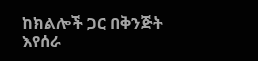ከክልሎች ጋር በቅንጅት እየሰራ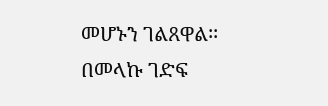መሆኑን ገልጸዋል፡፡
በመላኩ ገድፍ